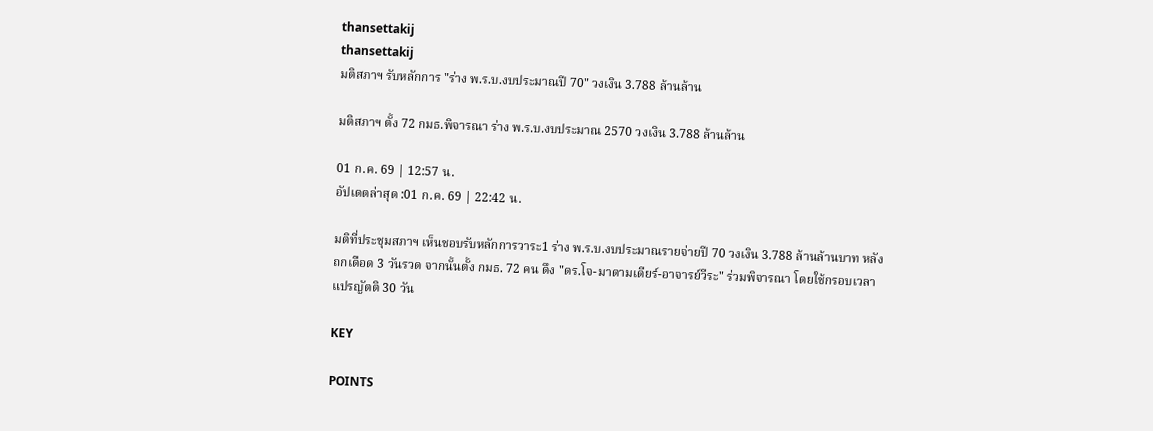thansettakij
thansettakij
มติสภาฯ รับหลักการ "ร่าง พ.ร.บ.งบประมาณปี 70" วงเงิน 3.788 ล้านล้าน

มติสภาฯ ตั้ง 72 กมธ.พิจารณา ร่าง พ.ร.บ.งบประมาณ 2570 วงเงิน 3.788 ล้านล้าน

01 ก.ค. 69 | 12:57 น.
อัปเดตล่าสุด :01 ก.ค. 69 | 22:42 น.

มติที่ประชุมสภาฯ เห็นชอบรับหลักการวาระ1 ร่าง พ.ร.บ.งบประมาณรายจ่ายปี 70 วงเงิน 3.788 ล้านล้านบาท หลังถกเดือด 3 วันรวด จากนั้นตั้ง กมธ. 72 คน ดึง "ดร.โจ-มาดามเดียร์-อาจารย์วีระ" ร่วมพิจารณา โดยใช้กรอบเวลาแปรญัตติ 30 วัน

KEY

POINTS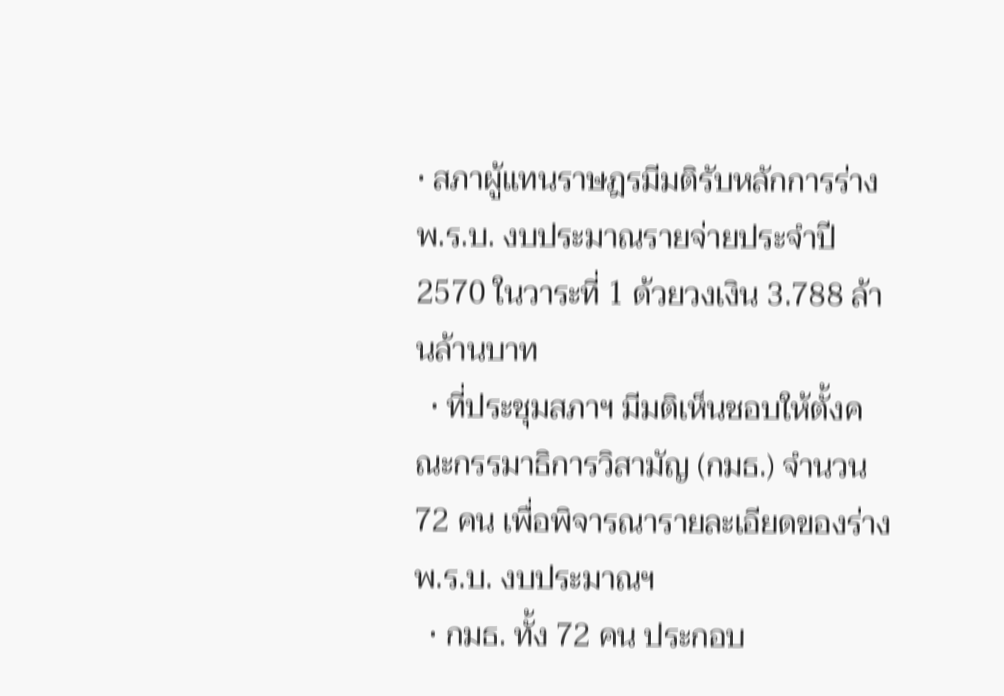• สภาผู้แทนราษฎรมีมติรับหลักการร่าง พ.ร.บ. งบประมาณรายจ่ายประจำปี 2570 ในวาระที่ 1 ด้วยวงเงิน 3.788 ล้านล้านบาท
  • ที่ประชุมสภาฯ มีมติเห็นชอบให้ตั้งคณะกรรมาธิการวิสามัญ (กมธ.) จำนวน 72 คน เพื่อพิจารณารายละเอียดของร่าง พ.ร.บ. งบประมาณฯ
  • กมธ. ทั้ง 72 คน ประกอบ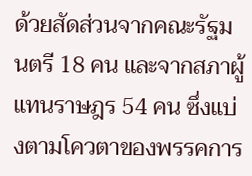ด้วยสัดส่วนจากคณะรัฐมนตรี 18 คน และจากสภาผู้แทนราษฎร 54 คน ซึ่งแบ่งตามโควตาของพรรคการ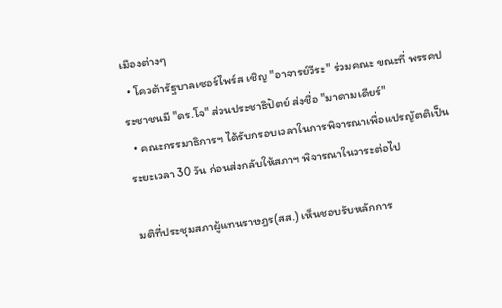เมืองต่างๆ
  • โควต้ารัฐบาลเซอร์ไพร์ส เชิญ "อาจารย์วีระ" ร่วมคณะ ขณะที่ พรรคประชาชนมี "ดร.โจ" ส่วนประชาธิปัตย์ ส่งชื่อ "มาดามเดียร์"
  • คณะกรรมาธิการฯ ได้รับกรอบเวลาในการพิจารณาเพื่อแปรญัตติเป็นระยะเวลา 30 วัน ก่อนส่งกลับให้สภาฯ พิจารณาในวาระต่อไป

มติที่ประชุมสภาผู้แทนราษฎร(สส.) เห็นชอบรับหลักการ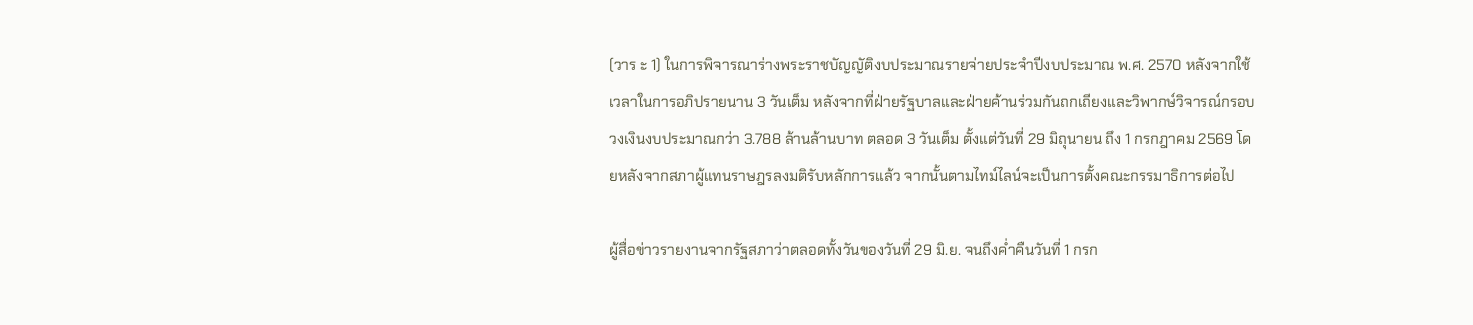(วาร ะ 1) ในการพิจารณาร่างพระราชบัญญัติงบประมาณรายจ่ายประจำปีงบประมาณ พ.ศ. 2570 หลังจากใช้เวลาในการอภิปรายนาน 3 วันเต็ม หลังจากที่ฝ่ายรัฐบาลและฝ่ายค้านร่วมกันถกเถียงและวิพากษ์วิจารณ์กรอบวงเงินงบประมาณกว่า 3.788 ล้านล้านบาท ตลอด 3 วันเต็ม ตั้งแต่วันที่ 29 มิถุนายน ถึง 1 กรกฎาคม 2569 โดยหลังจากสภาผู้แทนราษฎรลงมติรับหลักการแล้ว จากนั้นตามไทม์ไลน์จะเป็นการตั้งคณะกรรมาธิการต่อไป

ผู้สื่อข่าวรายงานจากรัฐสภาว่าตลอดทั้งวันของวันที่ 29 มิ.ย. จนถึงค่ำคืนวันที่ 1 กรก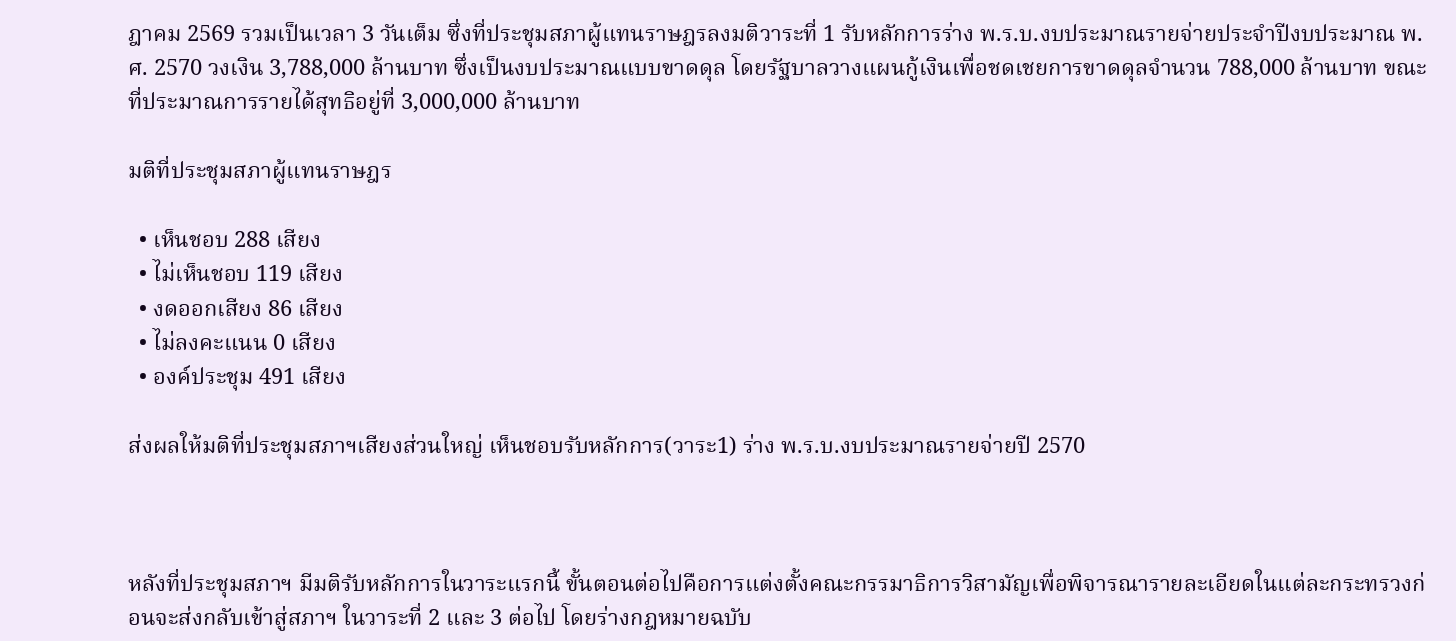ฎาคม 2569 รวมเป็นเวลา 3 วันเต็ม ซึ่งที่ประชุมสภาผู้แทนราษฎรลงมติวาระที่ 1 รับหลักการร่าง พ.ร.บ.งบประมาณรายจ่ายประจำปีงบประมาณ พ.ศ. 2570 วงเงิน 3,788,000 ล้านบาท ซึ่งเป็นงบประมาณแบบขาดดุล โดยรัฐบาลวางแผนกู้เงินเพื่อชดเชยการขาดดุลจำนวน 788,000 ล้านบาท ขณะที่ประมาณการรายได้สุทธิอยู่ที่ 3,000,000 ล้านบาท

มติที่ประชุมสภาผู้แทนราษฎร

  • เห็นชอบ 288 เสียง
  • ไม่เห็นชอบ 119 เสียง
  • งดออกเสียง 86 เสียง
  • ไม่ลงคะแนน 0 เสียง
  • องค์ประชุม 491 เสียง

ส่งผลให้มติที่ประชุมสภาฯเสียงส่วนใหญ่ เห็นชอบรับหลักการ(วาระ1) ร่าง พ.ร.บ.งบประมาณรายจ่ายปี 2570



หลังที่ประชุมสภาฯ มีมติรับหลักการในวาระแรกนี้ ขั้นตอนต่อไปคือการแต่งตั้งคณะกรรมาธิการวิสามัญเพื่อพิจารณารายละเอียดในแต่ละกระทรวงก่อนจะส่งกลับเข้าสู่สภาฯ ในวาระที่ 2 และ 3 ต่อไป โดยร่างกฎหมายฉบับ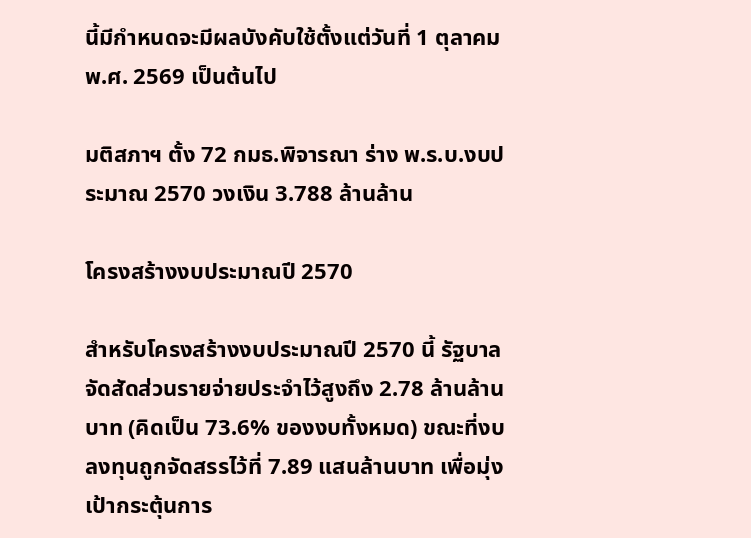นี้มีกำหนดจะมีผลบังคับใช้ตั้งแต่วันที่ 1 ตุลาคม พ.ศ. 2569 เป็นต้นไป

มติสภาฯ ตั้ง 72 กมธ.พิจารณา ร่าง พ.ร.บ.งบประมาณ 2570 วงเงิน 3.788 ล้านล้าน

โครงสร้างงบประมาณปี 2570

สำหรับโครงสร้างงบประมาณปี 2570 นี้ รัฐบาลจัดสัดส่วนรายจ่ายประจำไว้สูงถึง 2.78 ล้านล้านบาท (คิดเป็น 73.6% ของงบทั้งหมด) ขณะที่งบลงทุนถูกจัดสรรไว้ที่ 7.89 แสนล้านบาท เพื่อมุ่งเป้ากระตุ้นการ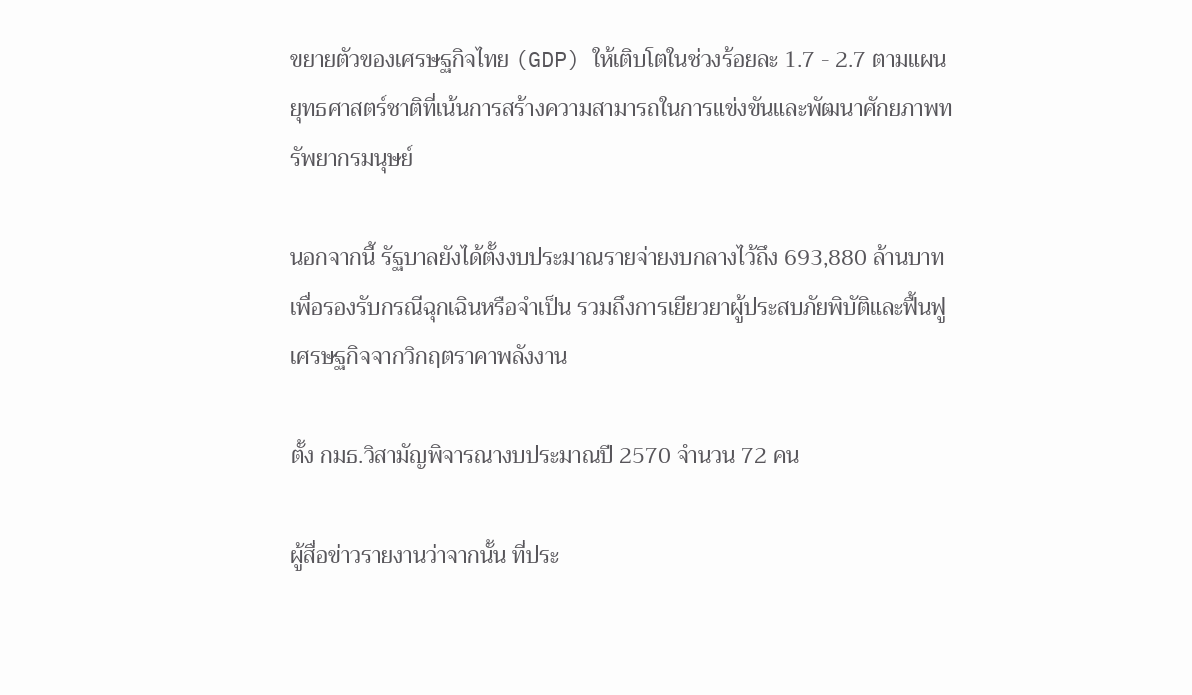ขยายตัวของเศรษฐกิจไทย (GDP) ให้เติบโตในช่วงร้อยละ 1.7 - 2.7 ตามแผนยุทธศาสตร์ชาติที่เน้นการสร้างความสามารถในการแข่งขันและพัฒนาศักยภาพทรัพยากรมนุษย์

นอกจากนี้ รัฐบาลยังได้ตั้งงบประมาณรายจ่ายงบกลางไว้ถึง 693,880 ล้านบาท เพื่อรองรับกรณีฉุกเฉินหรือจำเป็น รวมถึงการเยียวยาผู้ประสบภัยพิบัติและฟื้นฟูเศรษฐกิจจากวิกฤตราคาพลังงาน

ตั้ง กมธ.วิสามัญพิจารณางบประมาณปี 2570 จำนวน 72 คน

ผู้สื่อข่าวรายงานว่าจากนั้น ที่ประ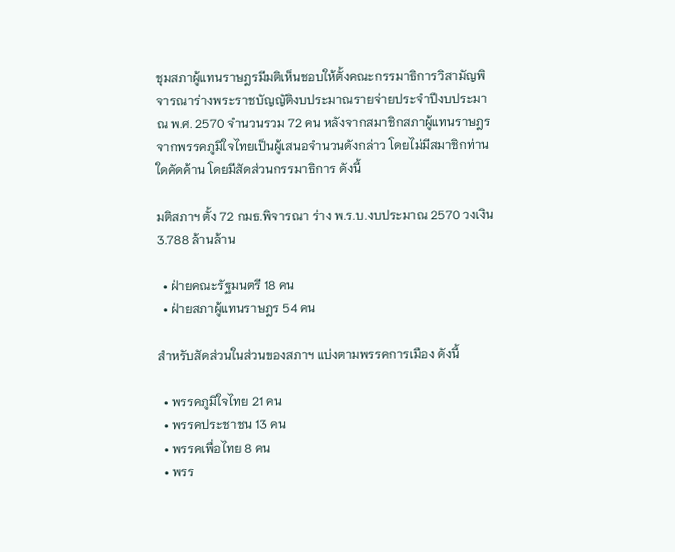ชุมสภาผู้แทนราษฎรมีมติเห็นชอบให้ตั้งคณะกรรมาธิการวิสามัญพิจารณาร่างพระราชบัญญัติงบประมาณรายจ่ายประจำปีงบประมาณ พ.ศ. 2570 จำนวนรวม 72 คน หลังจากสมาชิกสภาผู้แทนราษฎรจากพรรคภูมิใจไทยเป็นผู้เสนอจำนวนดังกล่าว โดยไม่มีสมาชิกท่านใดคัดค้าน โดยมีสัดส่วนกรรมาธิการ ดังนี้

มติสภาฯ ตั้ง 72 กมธ.พิจารณา ร่าง พ.ร.บ.งบประมาณ 2570 วงเงิน 3.788 ล้านล้าน

  • ฝ่ายคณะรัฐมนตรี 18 คน
  • ฝ่ายสภาผู้แทนราษฎร 54 คน

สำหรับสัดส่วนในส่วนของสภาฯ แบ่งตามพรรคการเมือง ดังนี้

  • พรรคภูมิใจไทย 21 คน
  • พรรคประชาชน 13 คน
  • พรรคเพื่อไทย 8 คน
  • พรร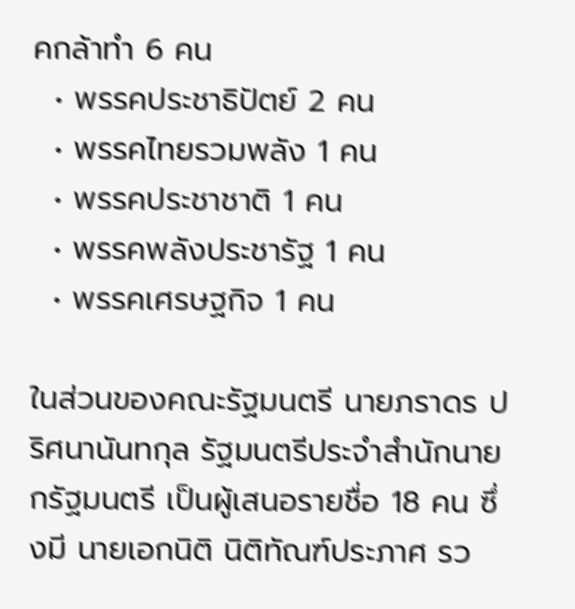คกล้าทำ 6 คน
  • พรรคประชาธิปัตย์ 2 คน
  • พรรคไทยรวมพลัง 1 คน
  • พรรคประชาชาติ 1 คน
  • พรรคพลังประชารัฐ 1 คน
  • พรรคเศรษฐกิจ 1 คน

ในส่วนของคณะรัฐมนตรี นายภราดร ปริศนานันทกุล รัฐมนตรีประจำสำนักนายกรัฐมนตรี เป็นผู้เสนอรายชื่อ 18 คน ซึ่งมี นายเอกนิติ นิติทัณฑ์ประภาศ รว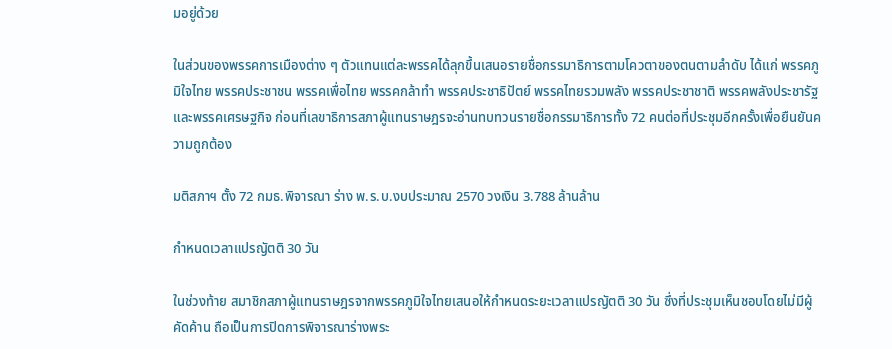มอยู่ด้วย

ในส่วนของพรรคการเมืองต่าง ๆ ตัวแทนแต่ละพรรคได้ลุกขึ้นเสนอรายชื่อกรรมาธิการตามโควตาของตนตามลำดับ ได้แก่ พรรคภูมิใจไทย พรรคประชาชน พรรคเพื่อไทย พรรคกล้าทำ พรรคประชาธิปัตย์ พรรคไทยรวมพลัง พรรคประชาชาติ พรรคพลังประชารัฐ และพรรคเศรษฐกิจ ก่อนที่เลขาธิการสภาผู้แทนราษฎรจะอ่านทบทวนรายชื่อกรรมาธิการทั้ง 72 คนต่อที่ประชุมอีกครั้งเพื่อยืนยันความถูกต้อง

มติสภาฯ ตั้ง 72 กมธ.พิจารณา ร่าง พ.ร.บ.งบประมาณ 2570 วงเงิน 3.788 ล้านล้าน

กำหนดเวลาแปรญัตติ 30 วัน

ในช่วงท้าย สมาชิกสภาผู้แทนราษฎรจากพรรคภูมิใจไทยเสนอให้กำหนดระยะเวลาแปรญัตติ 30 วัน ซึ่งที่ประชุมเห็นชอบโดยไม่มีผู้คัดค้าน ถือเป็นการปิดการพิจารณาร่างพระ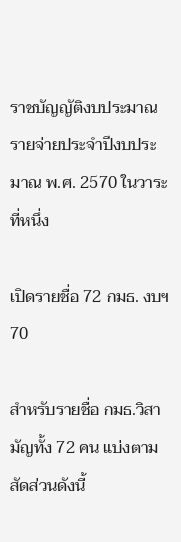ราชบัญญัติงบประมาณรายจ่ายประจำปีงบประมาณ พ.ศ. 2570 ในวาระที่หนึ่ง

เปิดรายชื่อ 72 กมธ. งบฯ70

สำหรับรายชื่อ กมธ.วิสามัญทั้ง 72 คน แบ่งตามสัดส่วนดังนี้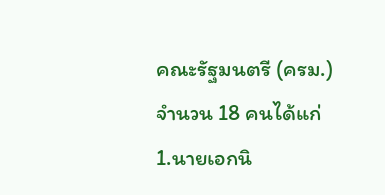คณะรัฐมนตรี (ครม.) จำนวน 18 คนได้แก่ 1.นายเอกนิ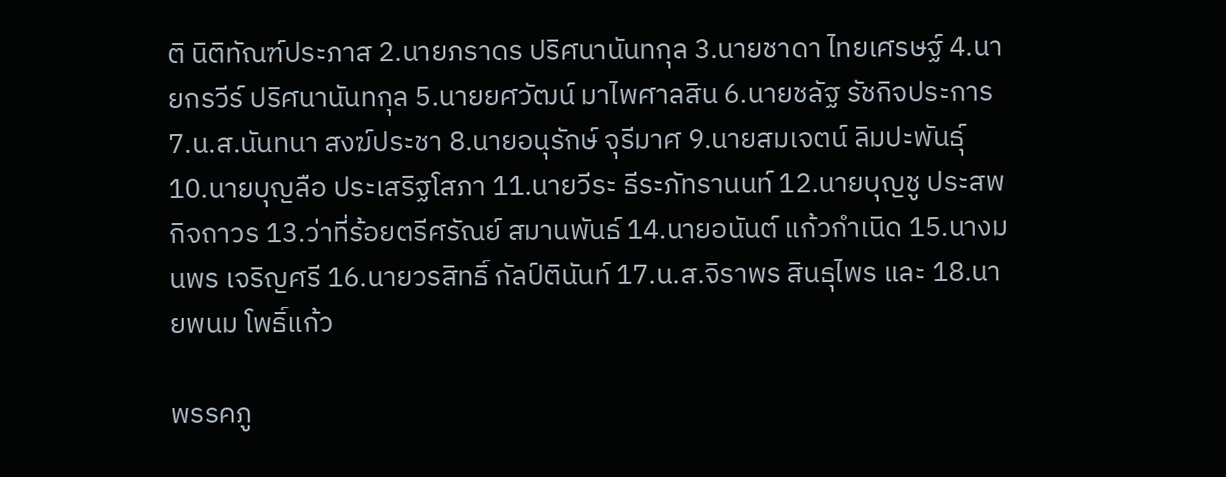ติ นิติทัณฑ์ประภาส 2.นายภราดร ปริศนานันทกุล 3.นายชาดา ไทยเศรษฐ์ 4.นายกรวีร์ ปริศนานันทกุล 5.นายยศวัฒน์ มาไพศาลสิน 6.นายชลัฐ รัชกิจประการ 7.น.ส.นันทนา สงฆ์ประชา 8.นายอนุรักษ์ จุรีมาศ 9.นายสมเจตน์ ลิมปะพันธุ์ 10.นายบุญลือ ประเสริฐโสภา 11.นายวีระ ธีระภัทรานนท์ 12.นายบุญชู ประสพกิจถาวร 13.ว่าที่ร้อยตรีศรัณย์ สมานพันธ์ 14.นายอนันต์ แก้วกำเนิด 15.นางมนพร เจริญศรี 16.นายวรสิทธิ์ กัลป์ตินันท์ 17.น.ส.จิราพร สินธุไพร และ 18.นายพนม โพธิ์แก้ว

พรรคภู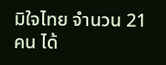มิใจไทย จำนวน 21 คน ได้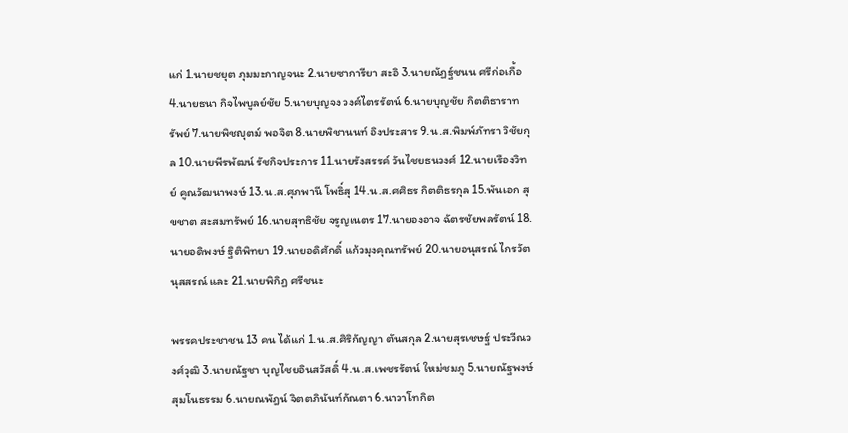แก่ 1.นายชยุต ภุมมะกาญจนะ 2.นายซาการียา สะอิ 3.นายณัฏฐ์ชนน ศรีก่อเกื้อ 4.นายธนา กิจไพบูลย์ชัย 5.นายบุญจง วงศ์ไตรรัตน์ 6.นายบุญชัย กิตติธาราทรัพย์ 7.นายพิชญุตม์ พอจิต 8.นายพิชานนท์ อิงประสาร 9.น.ส.พิมพ์ภัทรา วิชัยกุล 10.นายพีรพัฒน์ รัชกิจประการ 11.นายรังสรรค์ วันไชยธนวงศ์ 12.นายเรืองวิทย์ คูณวัฒนาพงษ์ 13.น.ส.ศุภพานี โพธิ์สุ 14.น.ส.ศศิธร กิตติธรกุล 15.พันเอก สุขชาต สะสมทรัพย์ 16.นายสุทธิชัย จรูญเนตร 17.นายองอาจ ฉัตรชัยพลรัตน์ 18.นายอดิพงษ์ ฐิติพิทยา 19.นายอดิศักดิ์ แก้วมุงคุณทรัพย์ 20.นายอนุสรณ์ ไกรวัตนุสสรณ์ และ 21.นายพิกิฏ ศรีชนะ

พรรคประชาชน 13 คน ได้แก่ 1.น.ส.ศิริกัญญา ตันสกุล 2.นายสุรเชษฐ์ ประวีณวงศ์วุฒิ 3.นายณัฐชา บุญไชยอินสวัสดิ์ 4.น.ส.เพชรรัตน์ ใหม่ชมภู 5.นายณัฐพงษ์ สุมโนธรรม 6.นายณพัฎน์ จิตตภินันท์กัณตา 6.นาวาโทกิต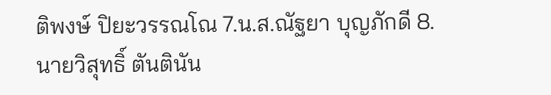ติพงษ์ ปิยะวรรณโณ 7.น.ส.ณัฐยา บุญภักดี 8.นายวิสุทธิ์ ตันตินัน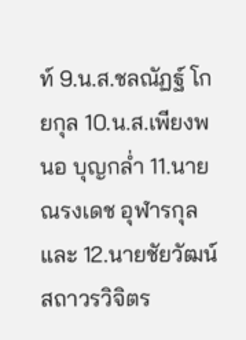ท์ 9.น.ส.ชลณัฏฐ์ โกยกุล 10.น.ส.เพียงพนอ บุญกล่ำ 11.นายณรงเดช อุฬารกุล และ 12.นายชัยวัฒน์ สถาวรวิจิตร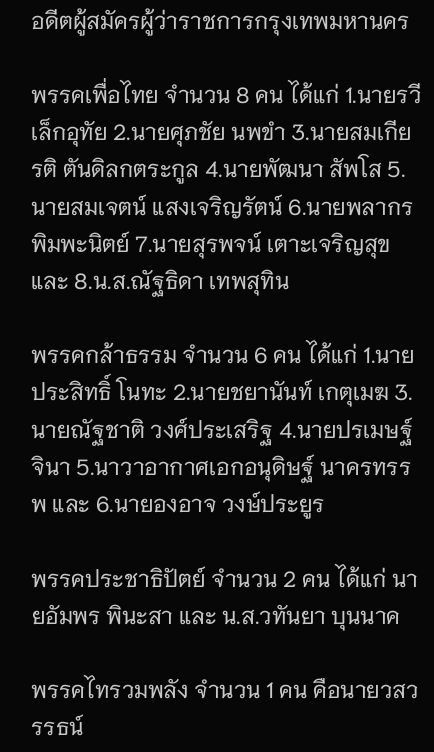อดีตผู้สมัครผู้ว่าราชการกรุงเทพมหานคร

พรรคเพื่อไทย จำนวน 8 คน ได้แก่ 1.นายรวี เล็กอุทัย 2.นายศุภชัย นพขำ 3.นายสมเกียรติ ตันดิลกตระกูล 4.นายพัฒนา สัพโส 5.นายสมเจตน์ แสงเจริญรัตน์ 6.นายพลากร พิมพะนิตย์ 7.นายสุรพจน์ เตาะเจริญสุข และ 8.น.ส.ณัฐธิดา เทพสุทิน

พรรคกล้าธรรม จำนวน 6 คน ได้แก่ 1.นายประสิทธิ์ โนทะ 2.นายชยานันท์ เกตุเมฆ 3.นายณัฐชาติ วงศ์ประเสริฐ 4.นายปรเมษฐ์ จินา 5.นาวาอากาศเอกอนุดิษฐ์ นาครทรรพ และ 6.นายองอาจ วงษ์ประยูร

พรรคประชาธิปัตย์ จำนวน 2 คน ได้แก่ นายอัมพร พินะสา และ น.ส.วทันยา บุนนาค

พรรคไทรวมพลัง จำนวน 1 คน คือนายวสวรรธน์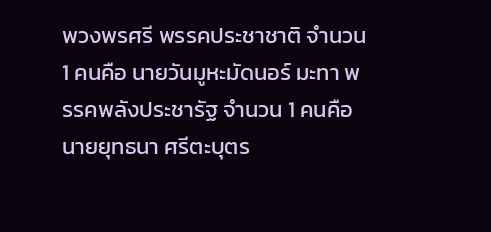พวงพรศรี พรรคประชาชาติ จำนวน 1 คนคือ นายวันมูหะมัดนอร์ มะทา พรรคพลังประชารัฐ จำนวน 1 คนคือ นายยุทธนา ศรีตะบุตร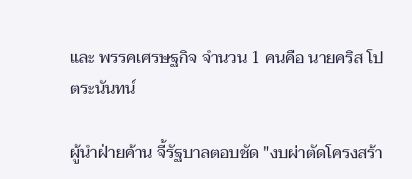และ พรรคเศรษฐกิจ จำนวน 1 คนคือ นายคริส โปตระนันทน์

ผู้นำฝ่ายค้าน จี้รัฐบาลตอบชัด "งบผ่าตัดโครงสร้า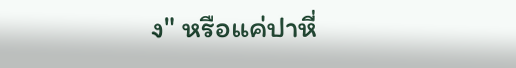ง" หรือแค่ปาหี่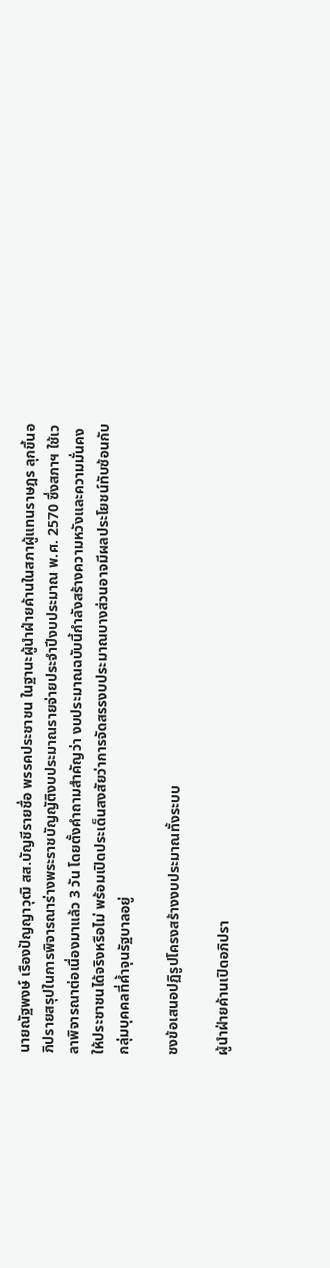นายณัฐพงษ์ เรืองปัญญาวุฒิ สส.บัญชีรายชื่อ พรรคประชาชน ในฐานะผู้นำฝ่ายค้านในสภาผู้แทนราษฎร ลุกขึ้นอภิปรายสรุปในการพิจารณาร่างพระราชบัญญัติงบประมาณรายจ่ายประจำปีงบประมาณ พ.ศ. 2570 ซึ่งสภาฯ ใช้เวลาพิจารณาต่อเนื่องมาแล้ว 3 วัน โดยตั้งคำถามสำคัญว่า งบประมาณฉบับนี้กำลังสร้างความหวังและความมั่นคงให้ประชาชนได้จริงหรือไม่ พร้อมเปิดประเด็นสงสัยว่าการจัดสรรงบประมาณบางส่วนอาจมีผลประโยชน์ทับซ้อนกับกลุ่มบุคคลที่ค้ำจุนรัฐบาลอยู่

ชงข้อเสนอปฏิรูปโครงสร้างงบประมาณทั้งระบบ

ผู้นำฝ่ายค้านเปิดอภิปรา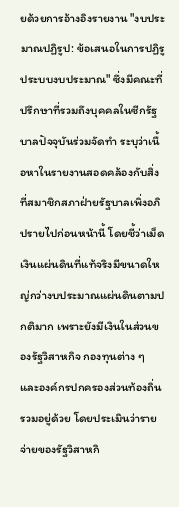ยด้วยการอ้างอิงรายงาน "งบประมาณปฏิรูป: ข้อเสนอในการปฏิรูประบบงบประมาณ" ซึ่งมีคณะที่ปรึกษาที่รวมถึงบุคคลในซีกรัฐบาลปัจจุบันร่วมจัดทำ ระบุว่าเนื้อหาในรายงานสอดคล้องกับสิ่งที่สมาชิกสภาฝ่ายรัฐบาลเพิ่งอภิปรายไปก่อนหน้านี้ โดยชี้ว่าเม็ดเงินแผ่นดินที่แท้จริงมีขนาดใหญ่กว่างบประมาณแผ่นดินตามปกติมาก เพราะยังมีเงินในส่วนของรัฐวิสาหกิจ กองทุนต่าง ๆ และองค์กรปกครองส่วนท้องถิ่นรวมอยู่ด้วย โดยประเมินว่ารายจ่ายของรัฐวิสาหกิ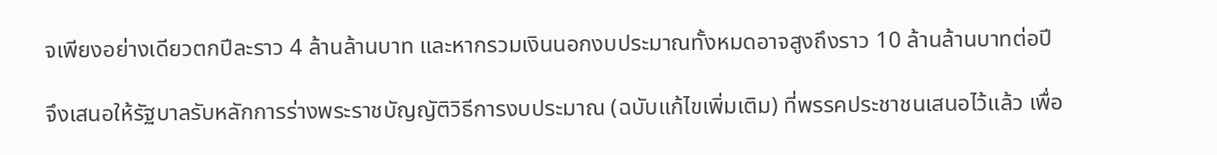จเพียงอย่างเดียวตกปีละราว 4 ล้านล้านบาท และหากรวมเงินนอกงบประมาณทั้งหมดอาจสูงถึงราว 10 ล้านล้านบาทต่อปี

จึงเสนอให้รัฐบาลรับหลักการร่างพระราชบัญญัติวิธีการงบประมาณ (ฉบับแก้ไขเพิ่มเติม) ที่พรรคประชาชนเสนอไว้แล้ว เพื่อ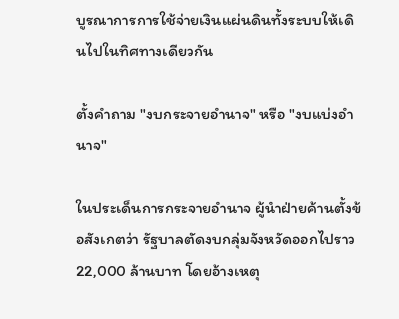บูรณาการการใช้จ่ายเงินแผ่นดินทั้งระบบให้เดินไปในทิศทางเดียวกัน

ตั้งคำถาม "งบกระจายอำนาจ" หรือ "งบแบ่งอำนาจ"

ในประเด็นการกระจายอำนาจ ผู้นำฝ่ายค้านตั้งข้อสังเกตว่า รัฐบาลตัดงบกลุ่มจังหวัดออกไปราว 22,000 ล้านบาท โดยอ้างเหตุ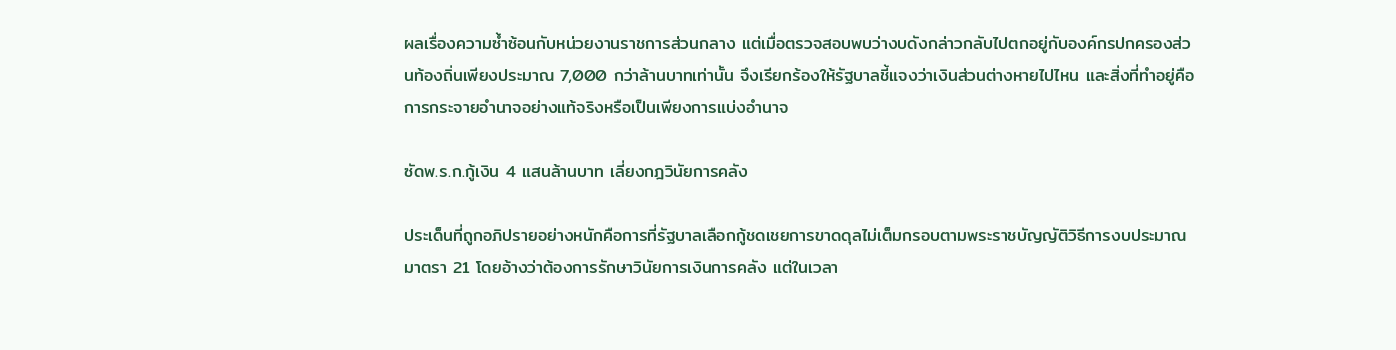ผลเรื่องความซ้ำซ้อนกับหน่วยงานราชการส่วนกลาง แต่เมื่อตรวจสอบพบว่างบดังกล่าวกลับไปตกอยู่กับองค์กรปกครองส่วนท้องถิ่นเพียงประมาณ 7,000 กว่าล้านบาทเท่านั้น จึงเรียกร้องให้รัฐบาลชี้แจงว่าเงินส่วนต่างหายไปไหน และสิ่งที่ทำอยู่คือการกระจายอำนาจอย่างแท้จริงหรือเป็นเพียงการแบ่งอำนาจ

ซัดพ.ร.ก.กู้เงิน 4 แสนล้านบาท เลี่ยงกฎวินัยการคลัง

ประเด็นที่ถูกอภิปรายอย่างหนักคือการที่รัฐบาลเลือกกู้ชดเชยการขาดดุลไม่เต็มกรอบตามพระราชบัญญัติวิธีการงบประมาณ มาตรา 21 โดยอ้างว่าต้องการรักษาวินัยการเงินการคลัง แต่ในเวลา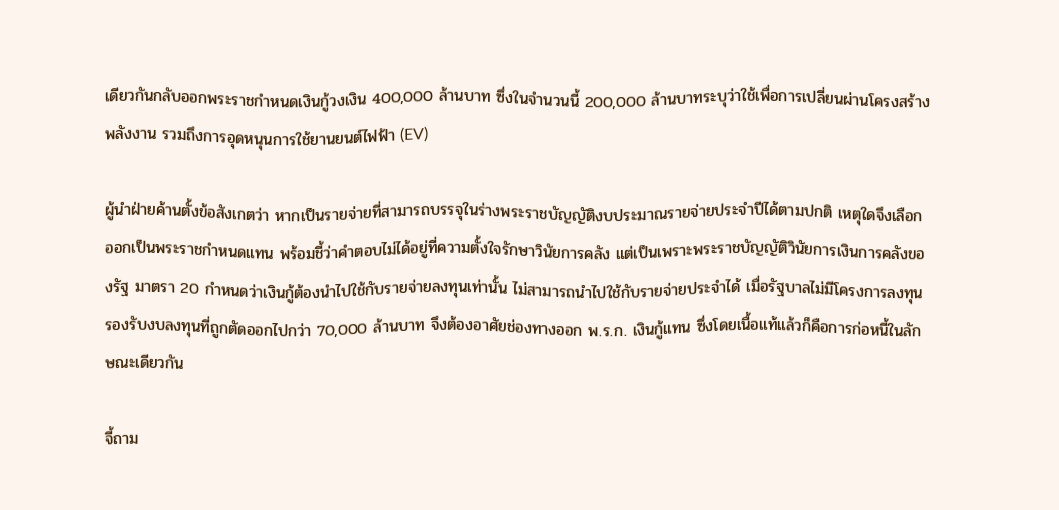เดียวกันกลับออกพระราชกำหนดเงินกู้วงเงิน 400,000 ล้านบาท ซึ่งในจำนวนนี้ 200,000 ล้านบาทระบุว่าใช้เพื่อการเปลี่ยนผ่านโครงสร้างพลังงาน รวมถึงการอุดหนุนการใช้ยานยนต์ไฟฟ้า (EV)

ผู้นำฝ่ายค้านตั้งข้อสังเกตว่า หากเป็นรายจ่ายที่สามารถบรรจุในร่างพระราชบัญญัติงบประมาณรายจ่ายประจำปีได้ตามปกติ เหตุใดจึงเลือกออกเป็นพระราชกำหนดแทน พร้อมชี้ว่าคำตอบไม่ได้อยู่ที่ความตั้งใจรักษาวินัยการคลัง แต่เป็นเพราะพระราชบัญญัติวินัยการเงินการคลังของรัฐ มาตรา 20 กำหนดว่าเงินกู้ต้องนำไปใช้กับรายจ่ายลงทุนเท่านั้น ไม่สามารถนำไปใช้กับรายจ่ายประจำได้ เมื่อรัฐบาลไม่มีโครงการลงทุนรองรับงบลงทุนที่ถูกตัดออกไปกว่า 70,000 ล้านบาท จึงต้องอาศัยช่องทางออก พ.ร.ก. เงินกู้แทน ซึ่งโดยเนื้อแท้แล้วก็คือการก่อหนี้ในลักษณะเดียวกัน

จี้ถาม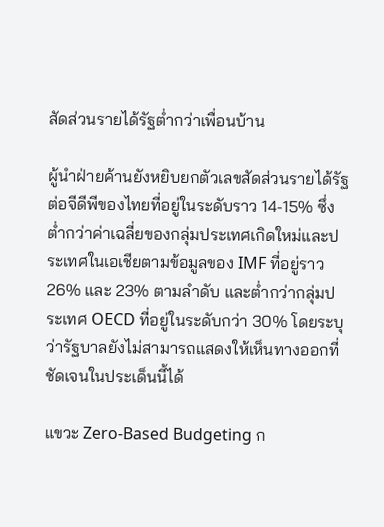สัดส่วนรายได้รัฐต่ำกว่าเพื่อนบ้าน

ผู้นำฝ่ายค้านยังหยิบยกตัวเลขสัดส่วนรายได้รัฐต่อจีดีพีของไทยที่อยู่ในระดับราว 14-15% ซึ่งต่ำกว่าค่าเฉลี่ยของกลุ่มประเทศเกิดใหม่และประเทศในเอเชียตามข้อมูลของ IMF ที่อยู่ราว 26% และ 23% ตามลำดับ และต่ำกว่ากลุ่มประเทศ OECD ที่อยู่ในระดับกว่า 30% โดยระบุว่ารัฐบาลยังไม่สามารถแสดงให้เห็นทางออกที่ชัดเจนในประเด็นนี้ได้

แขวะ Zero-Based Budgeting ก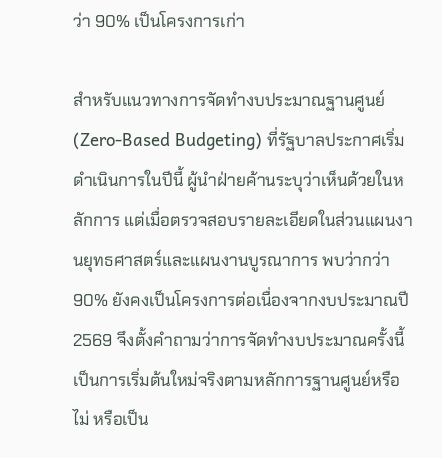ว่า 90% เป็นโครงการเก่า

สำหรับแนวทางการจัดทำงบประมาณฐานศูนย์ (Zero-Based Budgeting) ที่รัฐบาลประกาศเริ่มดำเนินการในปีนี้ ผู้นำฝ่ายค้านระบุว่าเห็นด้วยในหลักการ แต่เมื่อตรวจสอบรายละเอียดในส่วนแผนงานยุทธศาสตร์และแผนงานบูรณาการ พบว่ากว่า 90% ยังคงเป็นโครงการต่อเนื่องจากงบประมาณปี 2569 จึงตั้งคำถามว่าการจัดทำงบประมาณครั้งนี้เป็นการเริ่มต้นใหม่จริงตามหลักการฐานศูนย์หรือไม่ หรือเป็น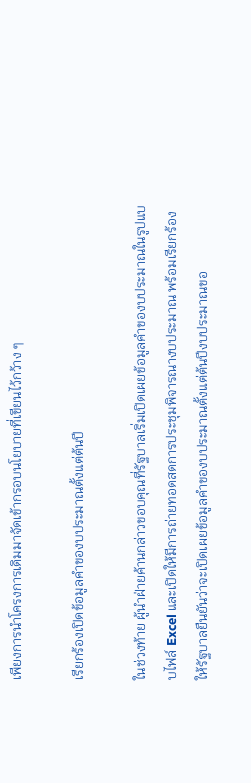เพียงการนำโครงการเดิมมาจัดเข้ากรอบนโยบายที่เขียนไว้กว้าง ๆ

เรียกร้องเปิดข้อมูลคำของบประมาณตั้งแต่ต้นปี

ในช่วงท้าย ผู้นำฝ่ายค้านกล่าวขอบคุณที่รัฐบาลเริ่มเปิดเผยข้อมูลคำของบประมาณในรูปแบบไฟล์ Excel และเปิดให้มีการถ่ายทอดสดการประชุมพิจารณางบประมาณ พร้อมเรียกร้องให้รัฐบาลยืนยันว่าจะเปิดเผยข้อมูลคำของบประมาณตั้งแต่ต้นปีงบประมาณขอ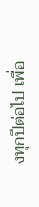งทุกปีต่อไป เพื่อ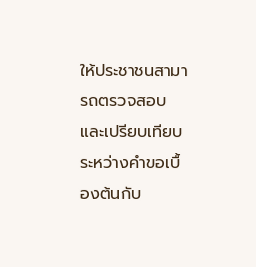ให้ประชาชนสามารถตรวจสอบและเปรียบเทียบระหว่างคำขอเบื้องต้นกับ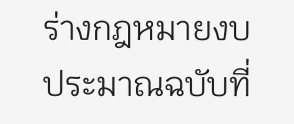ร่างกฎหมายงบประมาณฉบับที่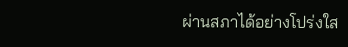ผ่านสภาได้อย่างโปร่งใส